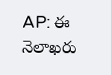AP: ఈ నెలాఖరు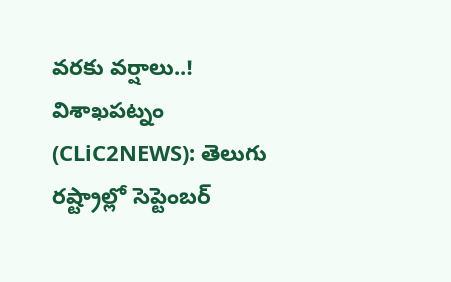వరకు వర్షాలు..!
విశాఖపట్నం (CLiC2NEWS): తెలుగు రష్ట్రాల్లో సెప్టెంబర్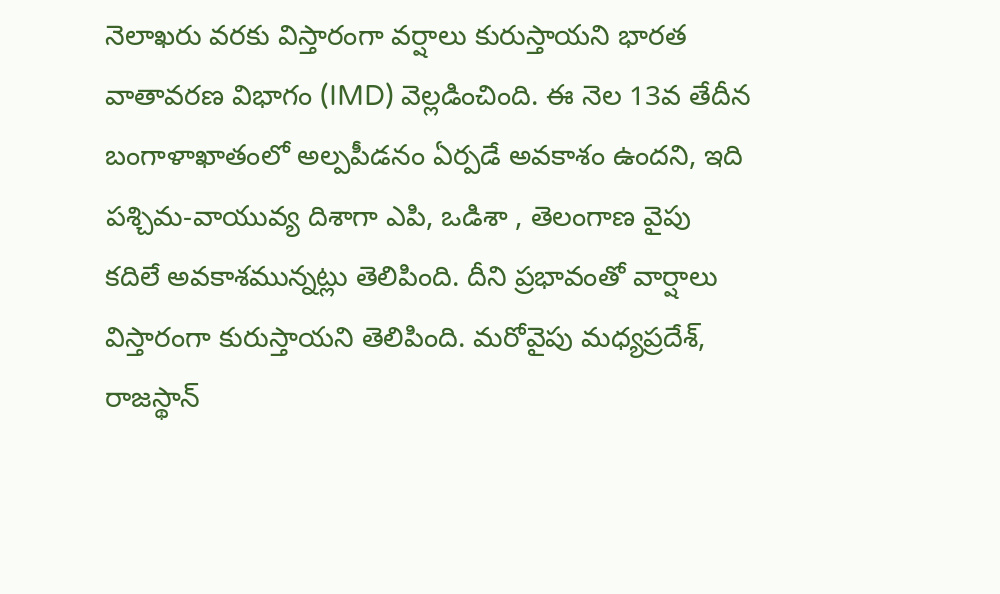నెలాఖరు వరకు విస్తారంగా వర్షాలు కురుస్తాయని భారత వాతావరణ విభాగం (IMD) వెల్లడించింది. ఈ నెల 13వ తేదీన బంగాళాఖాతంలో అల్పపీడనం ఏర్పడే అవకాశం ఉందని, ఇది పశ్చిమ-వాయువ్య దిశాగా ఎపి, ఒడిశా , తెలంగాణ వైపు కదిలే అవకాశమున్నట్లు తెలిపింది. దీని ప్రభావంతో వార్షాలు విస్తారంగా కురుస్తాయని తెలిపింది. మరోవైపు మధ్యప్రదేశ్, రాజస్థాన్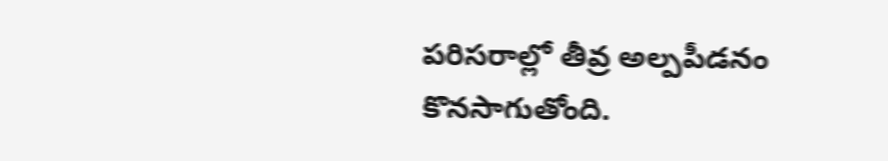పరిసరాల్లో తీవ్ర అల్పపీడనం కొనసాగుతోంది.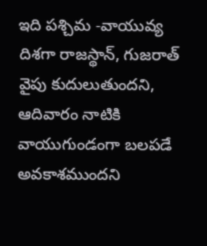ఇది పశ్చిమ -వాయువ్య దిశగా రాజస్థాన్, గుజరాత్ వైపు కుదులుతుందని, ఆదివారం నాటికి వాయుగుండంగా బలపడే అవకాశముందని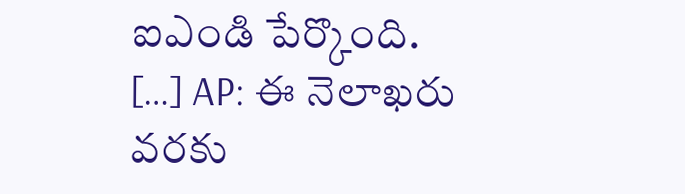ఐఎండి పేర్కొంది.
[…] AP: ఈ నెలాఖరు వరకు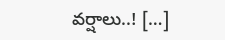వర్షాలు..! […]